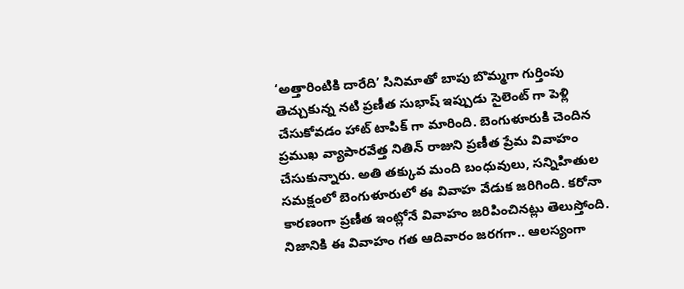‘అత్తారింటికి దారేది’ సినిమాతో బాపు బొమ్మగా గుర్తింపు తెచ్చుకున్న నటి ప్రణీత సుభాష్ ఇప్పుడు సైలెంట్ గా పెళ్లి చేసుకోవడం హాట్ టాపిక్ గా మారింది. బెంగుళూరుకి చెందిన ప్రముఖ వ్యాపారవేత్త నితిన్ రాజుని ప్రణీత ప్రేమ వివాహం చేసుకున్నారు. అతి తక్కువ మంది బంధువులు, సన్నిహితుల సమక్షంలో బెంగుళూరులో ఈ వివాహ వేడుక జరిగింది. కరోనా కారణంగా ప్రణీత ఇంట్లోనే వివాహం జరిపించినట్లు తెలుస్తోంది.
నిజానికి ఈ వివాహం గత ఆదివారం జరగగా.. ఆలస్యంగా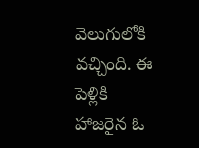వెలుగులోకి వచ్చింది. ఈ పెళ్లికి హాజరైన ఓ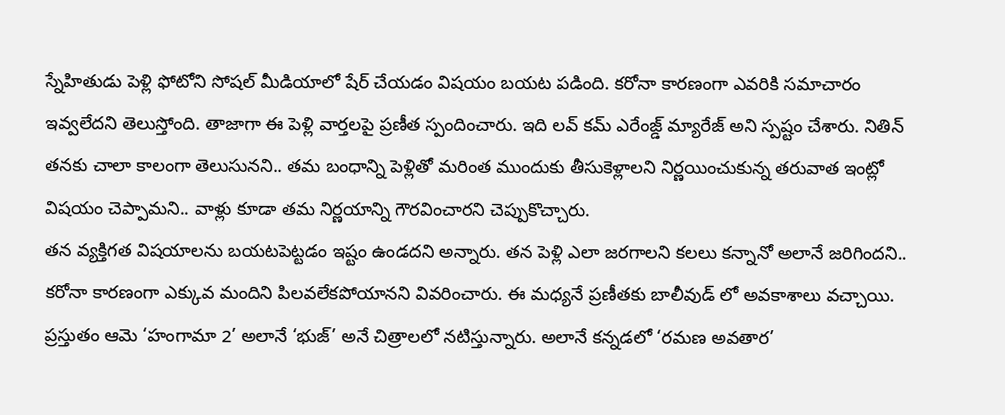స్నేహితుడు పెళ్లి ఫోటోని సోషల్ మీడియాలో షేర్ చేయడం విషయం బయట పడింది. కరోనా కారణంగా ఎవరికి సమాచారం ఇవ్వలేదని తెలుస్తోంది. తాజాగా ఈ పెళ్లి వార్తలపై ప్రణీత స్పందించారు. ఇది లవ్ కమ్ ఎరేంజ్డ్ మ్యారేజ్ అని స్పష్టం చేశారు. నితిన్ తనకు చాలా కాలంగా తెలుసునని.. తమ బంధాన్ని పెళ్లితో మరింత ముందుకు తీసుకెళ్లాలని నిర్ణయించుకున్న తరువాత ఇంట్లో విషయం చెప్పామని.. వాళ్లు కూడా తమ నిర్ణయాన్ని గౌరవించారని చెప్పుకొచ్చారు.
తన వ్యక్తిగత విషయాలను బయటపెట్టడం ఇష్టం ఉండదని అన్నారు. తన పెళ్లి ఎలా జరగాలని కలలు కన్నానో అలానే జరిగిందని.. కరోనా కారణంగా ఎక్కువ మందిని పిలవలేకపోయానని వివరించారు. ఈ మధ్యనే ప్రణీతకు బాలీవుడ్ లో అవకాశాలు వచ్చాయి. ప్రస్తుతం ఆమె ‘హంగామా 2’ అలానే ‘భుజ్’ అనే చిత్రాలలో నటిస్తున్నారు. అలానే కన్నడలో ‘రమణ అవతార’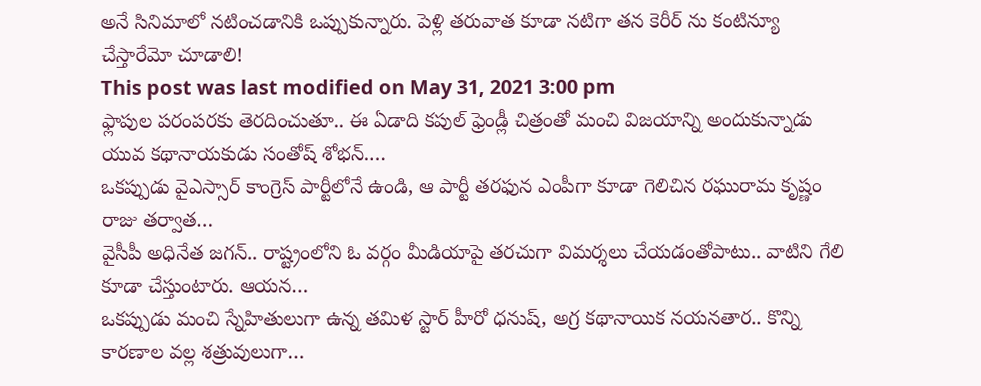అనే సినిమాలో నటించడానికి ఒప్పుకున్నారు. పెళ్లి తరువాత కూడా నటిగా తన కెరీర్ ను కంటిన్యూ చేస్తారేమో చూడాలి!
This post was last modified on May 31, 2021 3:00 pm
ఫ్లాపుల పరంపరకు తెరదించుతూ.. ఈ ఏడాది కపుల్ ఫ్రెండ్లీ చిత్రంతో మంచి విజయాన్ని అందుకున్నాడు యువ కథానాయకుడు సంతోష్ శోభన్.…
ఒకప్పుడు వైఎస్సార్ కాంగ్రెస్ పార్టీలోనే ఉండి, ఆ పార్టీ తరఫున ఎంపీగా కూడా గెలిచిన రఘురామ కృష్ణం రాజు తర్వాత…
వైసీపీ అధినేత జగన్.. రాష్ట్రంలోని ఓ వర్గం మీడియాపై తరచుగా విమర్శలు చేయడంతోపాటు.. వాటిని గేలి కూడా చేస్తుంటారు. ఆయన…
ఒకప్పుడు మంచి స్నేహితులుగా ఉన్న తమిళ స్టార్ హీరో ధనుష్, అగ్ర కథానాయిక నయనతార.. కొన్ని కారణాల వల్ల శత్రువులుగా…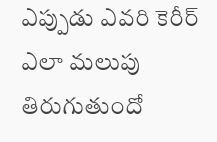ఎప్పుడు ఎవరి కెరీర్ ఎలా మలుపు తిరుగుతుందో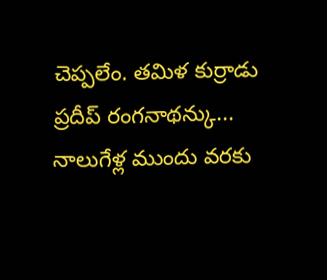చెప్పలేం. తమిళ కుర్రాడు ప్రదీప్ రంగనాథన్కు... నాలుగేళ్ల ముందు వరకు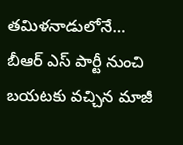తమిళనాడులోనే…
బీఆర్ ఎస్ పార్టీ నుంచి బయటకు వచ్చిన మాజీ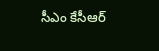సీఎం కేసీఆర్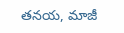తనయ, మాజీ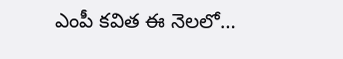ఎంపీ కవిత ఈ నెలలో…